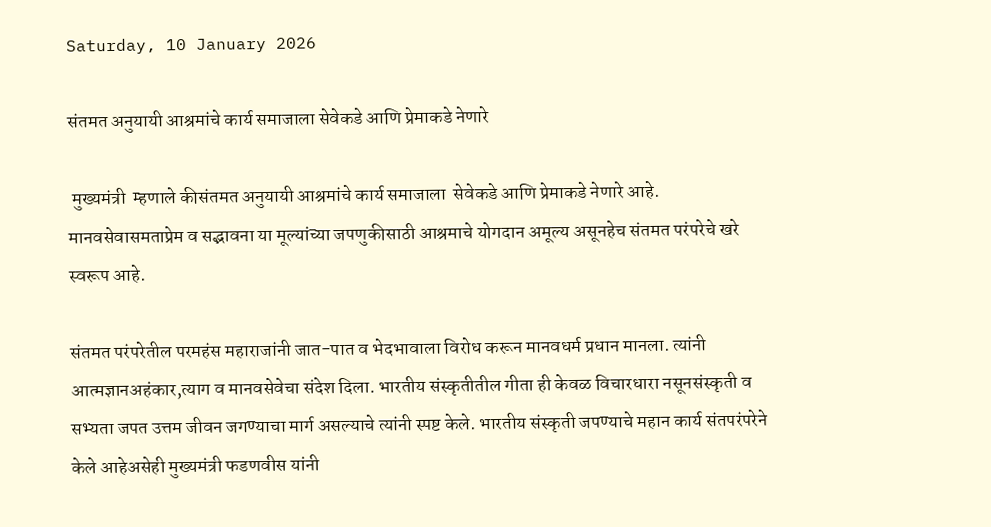Saturday, 10 January 2026

संतमत अनुयायी आश्रमांचे कार्य समाजाला सेवेकडे आणि प्रेमाकडे नेणारे

 मुख्यमंत्री  म्हणाले कीसंतमत अनुयायी आश्रमांचे कार्य समाजाला  सेवेकडे आणि प्रेमाकडे नेणारे आहे. मानवसेवासमताप्रेम व सद्भावना या मूल्यांच्या जपणुकीसाठी आश्रमाचे योगदान अमूल्य असूनहेच संतमत परंपरेचे खरे स्वरूप आहे.

संतमत परंपरेतील परमहंस महाराजांनी जात-पात व भेदभावाला विरोध करून मानवधर्म प्रधान मानला. त्यांनी आत्मज्ञानअहंकार,त्याग व मानवसेवेचा संदेश दिला. भारतीय संस्कृतीतील गीता ही केवळ विचारधारा नसूनसंस्कृती व सभ्यता जपत उत्तम जीवन जगण्याचा मार्ग असल्याचे त्यांनी स्पष्ट केले. भारतीय संस्कृती जपण्याचे महान कार्य संतपरंपरेने केले आहेअसेही मुख्यमंत्री फडणवीस यांनी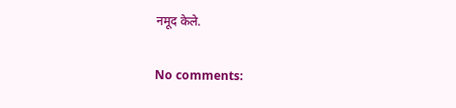नमूद केले.

No comments: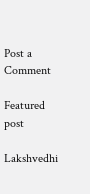Post a Comment

Featured post

Lakshvedhi